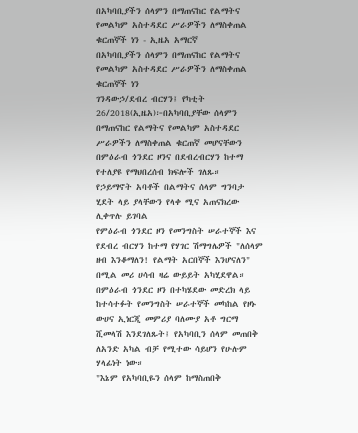በአካባቢያችን ሰላምን በማጠናከር የልማትና የመልካም አስተዳደር ሥራዎችን ለማስቀጠል ቁርጠኞች ነን - ኢዜአ አማርኛ
በአካባቢያችን ሰላምን በማጠናከር የልማትና የመልካም አስተዳደር ሥራዎችን ለማስቀጠል ቁርጠኞች ነን
ገንዳውኃ/ደብረ ብርሃን፤ የካቲት 26/2018(ኢዜአ)፦በአካባቢያቸው ሰላምን በማጠናከር የልማትና የመልካም አስተዳደር ሥራዎችን ለማስቀጠል ቁርጠኛ መሆናቸውን በምዕራብ ጎንደር ዞንና በደብረብርሃን ከተማ የተለያዩ የማህበረሰብ ክፍሎች ገለጹ።
የኃይማኖት አባቶች በልማትና ሰላም ግንባታ ሂደት ላይ ያላቸውን የላቀ ሚና አጠናክረው ሊቀጥሉ ይገባል
የምዕራብ ጎንደር ዞን የመንግስት ሠራተኞች እና የደብረ ብርሃን ከተማ የሃገር ሽማግሌዎች "ለሰላም ዘብ እንቆማለን! የልማት አርበኞች እንሆናለን" በሚል መሪ ሀሳብ ዛሬ ውይይት አካሂደዋል።
በምዕራብ ጎንደር ዞን በተካሄደው መድረክ ላይ ከተሳተፉት የመንግስት ሠራተኞች መካከል የዞኑ ውሀና ኢነርጂ መምሪያ ባለሙያ አቶ ግርማ ሺመላሽ እንደገለጹት፤ የአካባቢን ሰላም መጠበቅ ለአንድ አካል ብቻ የሚተው ሳይሆን የሁሉም ሃላፊነት ነው።
"እኔም የአካባቢዬን ሰላም ከማስጠበቅ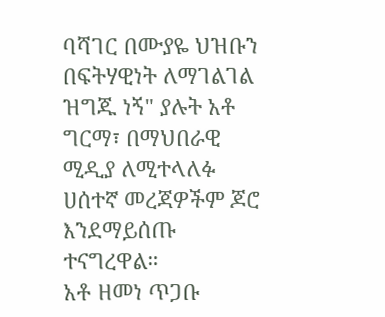ባሻገር በሙያዬ ህዝቡን በፍትሃዊነት ለማገልገል ዝግጁ ነኝ" ያሉት አቶ ግርማ፣ በማህበራዊ ሚዲያ ለሚተላለፉ ሀሰተኛ መረጃዎችም ጆሮ እንደማይሰጡ ተናግረዋል።
አቶ ዘመነ ጥጋቡ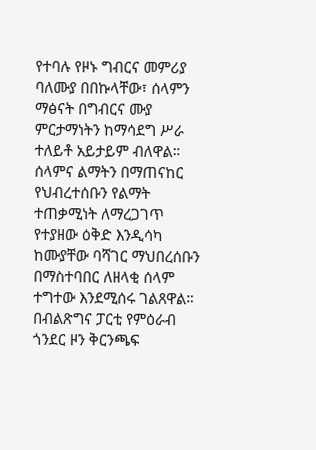የተባሉ የዞኑ ግብርና መምሪያ ባለሙያ በበኩላቸው፣ ሰላምን ማፅናት በግብርና ሙያ ምርታማነትን ከማሳደግ ሥራ ተለይቶ አይታይም ብለዋል።
ሰላምና ልማትን በማጠናከር የህብረተሰቡን የልማት ተጠቃሚነት ለማረጋገጥ የተያዘው ዕቅድ እንዲሳካ ከሙያቸው ባሻገር ማህበረሰቡን በማስተባበር ለዘላቂ ሰላም ተግተው እንደሚሰሩ ገልጸዋል።
በብልጽግና ፓርቲ የምዕራብ ጎንደር ዞን ቅርንጫፍ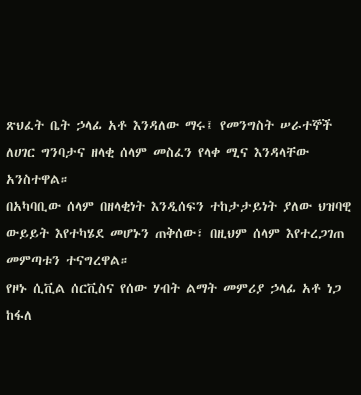ጽህፈት ቤት ኃላፊ አቶ እንዳለው ማሩ፤ የመንግስት ሠራተኞች ለሀገር ግንባታና ዘላቂ ሰላም መስፈን የላቀ ሚና እንዳላቸው አንስተዋል።
በአካባቢው ሰላም በዘላቂነት እንዲሰፍን ተከታታይነት ያለው ህዝባዊ ውይይት እየተካሄደ መሆኑን ጠቅሰው፣ በዚህም ሰላም እየተረጋገጠ መምጣቱን ተናግረዋል።
የዞኑ ሲቪል ሰርቪስና የሰው ሃብት ልማት መምሪያ ኃላፊ አቶ ነጋ ከፋለ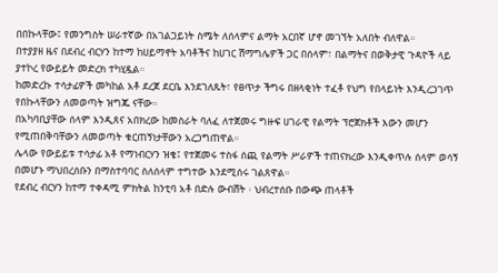በበኩላቸው፤ የመንግስት ሠራተኛው በአገልጋይነት ስሜት ለሰላምና ልማት አርበኛ ሆኖ መገኘት አለበት ብለዋል።
በተያያዘ ዜና በደብረ ብርሃን ከተማ ከሀይማኖት አባቶችና ከሀገር ሽማግሌዎች ጋር በሰላም፣ በልማትና በወቅታዊ ጉዳዮች ላይ ያተኮረ የውይይት መድረክ ተካሂዷል።
ከመድረኩ ተሳታፊዎች መካከል አቶ ደረጀ ደርቤ እንደገለጹት፣ የፀጥታ ችግሩ በዘላቂነት ተፈቶ የህግ የበላይነት እንዲረጋገጥ የበኩላቸውን ለመወጣት ዝግጁ ናቸው።
በአካባቢያቸው ሰላም እንዲጸና አበክረው ከመስራት ባለፈ ለተጀመሩ ግዙፍ ሀገራዊ የልማት ፕሮጀክቶች እውን መሆን የሚጠበቅባቸውን ለመወጣት ቁርጠኝነታቸውን አረጋግጠዋል።
ሌላው የውይይቱ ተሳታፊ አቶ የማነብርሃን ዝቄ፤ የተጀመሩ ተስፋ ሰጪ የልማት ሥራዎች ተጠናክረው እንዲቀጥሉ ሰላም ወሳኝ በመሆኑ ማህበረሰቡን በማስተባባር ስለሰላም ተግተው እንደሚሰሩ ገልጸዋል።
የደብረ ብርሃን ከተማ ተቀዳሚ ምክትል ከንቲባ አቶ በድሉ ውብሸት ፡ ህብረተሰቡ በውጭ ጠላቶች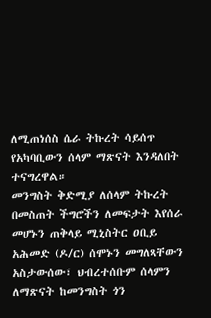ለሚጠነሰስ ሴራ ትኩረት ሳይሰጥ የአካባቢውን ሰላም ማጽናት እንዳለበት ተናግረዋል።
መንግስት ቅድሚያ ለሰላም ትኩረት በመስጠት ችግሮችን ለመፍታት እየሰራ መሆኑን ጠቅላይ ሚኒስትር ዐቢይ አሕመድ (ዶ/ር) ሰሞኑን መግለጻቸውን አስታውሰው፣ ህብረተሰቡም ሰላምን ለማጽናት ከመንግስት ጎን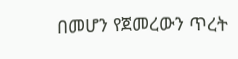በመሆን የጀመረውን ጥረት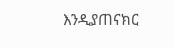እንዲያጠናክር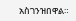አስገንዝበዋል።